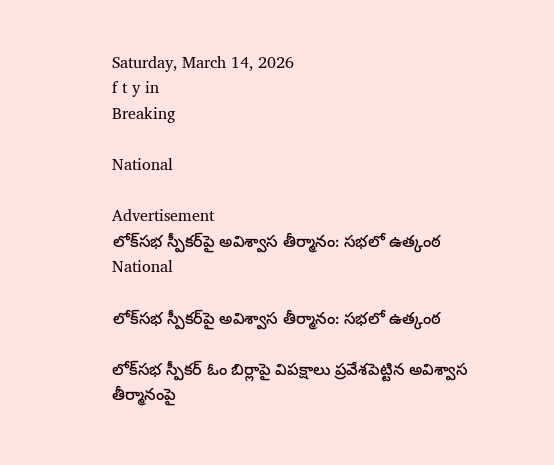Saturday, March 14, 2026
f t y in
Breaking

National

Advertisement
లోక్‌సభ స్పీకర్‌పై అవిశ్వాస తీర్మానం: సభలో ఉత్కంఠ
National

లోక్‌సభ స్పీకర్‌పై అవిశ్వాస తీర్మానం: సభలో ఉత్కంఠ

లోక్‌సభ స్పీకర్ ఓం బిర్లాపై విపక్షాలు ప్రవేశపెట్టిన అవిశ్వాస తీర్మానంపై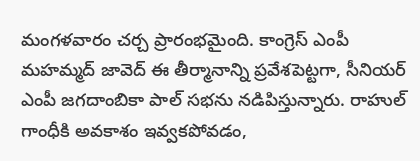మంగళవారం చర్చ ప్రారంభమైంది. కాంగ్రెస్ ఎంపీ మహమ్మద్ జావెద్ ఈ తీర్మానాన్ని ప్రవేశపెట్టగా, సీనియర్ ఎంపీ జగదాంబికా పాల్ సభను నడిపిస్తున్నారు. రాహుల్ గాంధీకి అవకాశం ఇవ్వకపోవడం,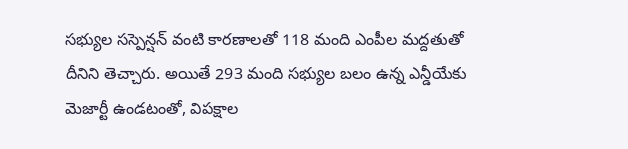సభ్యుల సస్పెన్షన్ వంటి కారణాలతో 118 మంది ఎంపీల మద్దతుతో దీనిని తెచ్చారు. అయితే 293 మంది సభ్యుల బలం ఉన్న ఎన్డీయేకు మెజార్టీ ఉండటంతో, విపక్షాల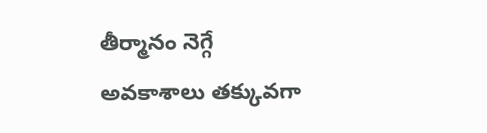తీర్మానం నెగ్గే అవకాశాలు తక్కువగా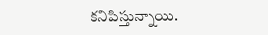కనిపిస్తున్నాయి.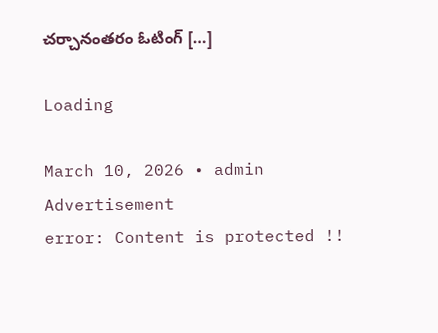చర్చానంతరం ఓటింగ్ […]

Loading

March 10, 2026 • admin
Advertisement
error: Content is protected !!